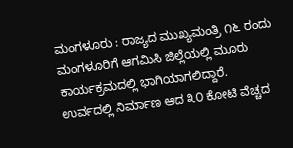ಮಂಗಳೂರು : ರಾಜ್ಯದ ಮುಖ್ಯಮಂತ್ರಿ ೧೬ ರಂದು ಮಂಗಳೂರಿಗೆ ಆಗಮಿಸಿ ಜಿಲ್ಲೆಯಲ್ಲಿ ಮೂರು ಕಾರ್ಯಕ್ರಮದಲ್ಲಿ ಭಾಗಿಯಾಗಲಿದ್ದಾರೆ. ಉರ್ವದಲ್ಲಿ ನಿರ್ಮಾಣ ಆದ ೩೦ ಕೋಟಿ ವೆಚ್ಚದ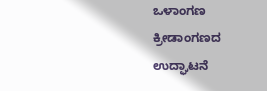ಒಳಾಂಗಣ ಕ್ರೀಡಾಂಗಣದ ಉದ್ಘಾಟನೆ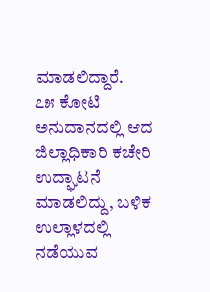ಮಾಡಲಿದ್ದಾರೆ.
೭೫ ಕೋಟಿ ಅನುದಾನದಲ್ಲಿ ಆದ ಜಿಲ್ಲಾಧಿಕಾರಿ ಕಚೇರಿ ಉದ್ಘಾಟನೆ ಮಾಡಲಿದ್ದು, ಬಳಿಕ ಉಲ್ಲಾಳದಲ್ಲಿ ನಡೆಯುವ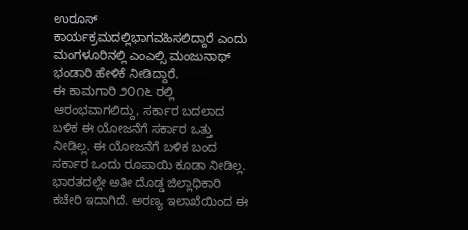ಉರೂಸ್ ಕಾರ್ಯಕ್ರಮದಲ್ಲಿಭಾಗವಹಿಸಲಿದ್ದಾರೆ ಎಂದು ಮಂಗಳೂರಿನಲ್ಲಿ ಎಂಎಲ್ಸಿ ಮಂಜುನಾಥ್ ಭಂಡಾರಿ ಹೇಳಿಕೆ ನೀಡಿದ್ದಾರೆ.
ಈ ಕಾಮಗಾರಿ ೨೦೧೬ ರಲ್ಲಿ ಆರಂಭವಾಗಲಿದ್ದು, ಸರ್ಕಾರ ಬದಲಾದ ಬಳಿಕ ಈ ಯೋಜನೆಗೆ ಸರ್ಕಾರ ಒತ್ತು ನೀಡಿಲ್ಲ. ಈ ಯೋಜನೆಗೆ ಬಳಿಕ ಬಂದ ಸರ್ಕಾರ ಒಂದು ರೂಪಾಯಿ ಕೂಡಾ ನೀಡಿಲ್ಲ. ಭಾರತದಲ್ಲೇ ಅತೀ ದೊಡ್ಡ ಜಿಲ್ಲಾಧಿಕಾರಿ ಕಚೇರಿ ಇದಾಗಿದೆ. ಅರಣ್ಯ ಇಲಾಖೆಯಿಂದ ಈ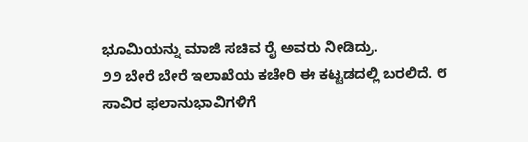ಭೂಮಿಯನ್ನು ಮಾಜಿ ಸಚಿವ ರೈ ಅವರು ನೀಡಿದ್ರು.
೨೨ ಬೇರೆ ಬೇರೆ ಇಲಾಖೆಯ ಕಚೇರಿ ಈ ಕಟ್ಟಡದಲ್ಲಿ ಬರಲಿದೆ. ೮ ಸಾವಿರ ಫಲಾನುಭಾವಿಗಳಿಗೆ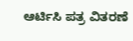ಆರ್ಟಿಸಿ ಪತ್ರ ವಿತರಣೆ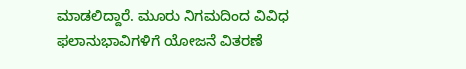ಮಾಡಲಿದ್ದಾರೆ. ಮೂರು ನಿಗಮದಿಂದ ವಿವಿಧ ಫಲಾನುಭಾವಿಗಳಿಗೆ ಯೋಜನೆ ವಿತರಣೆ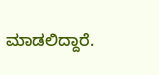ಮಾಡಲಿದ್ದಾರೆ.